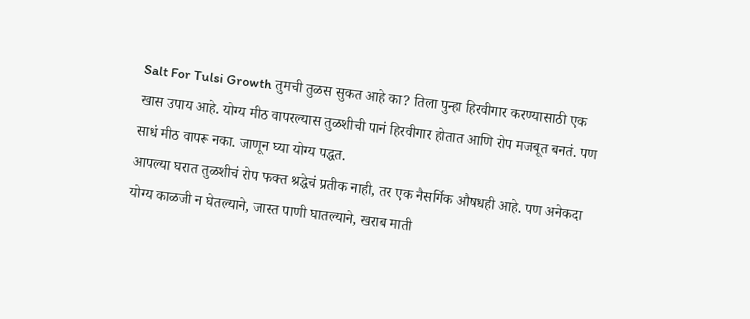Salt For Tulsi Growth तुमची तुळस सुकत आहे का? तिला पुन्हा हिरवीगार करण्यासाठी एक खास उपाय आहे. योग्य मीठ वापरल्यास तुळशीची पानं हिरवीगार होतात आणि रोप मजबूत बनतं. पण साधं मीठ वापरू नका. जाणून घ्या योग्य पद्धत.
आपल्या घरात तुळशीचं रोप फक्त श्रद्धेचं प्रतीक नाही, तर एक नैसर्गिक औषधही आहे. पण अनेकदा योग्य काळजी न घेतल्याने, जास्त पाणी घातल्याने, खराब माती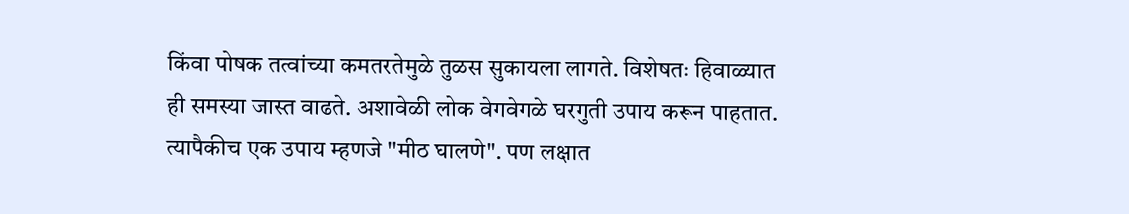किंवा पोषक तत्वांच्या कमतरतेमुळे तुळस सुकायला लागते. विशेषतः हिवाळ्यात ही समस्या जास्त वाढते. अशावेळी लोक वेगवेगळे घरगुती उपाय करून पाहतात. त्यापैकीच एक उपाय म्हणजे "मीठ घालणे". पण लक्षात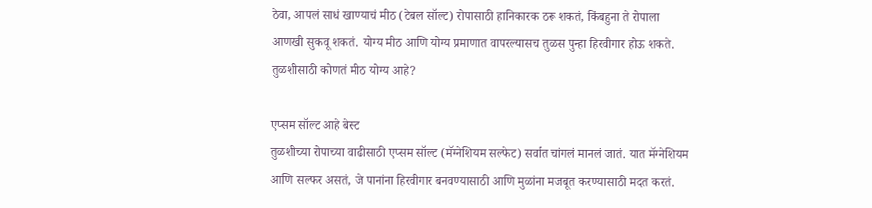ठेवा, आपलं साधं खाण्याचं मीठ (टेबल सॉल्ट) रोपासाठी हानिकारक ठरू शकतं, किंबहुना ते रोपाला आणखी सुकवू शकतं. योग्य मीठ आणि योग्य प्रमाणात वापरल्यासच तुळस पुन्हा हिरवीगार होऊ शकते.
तुळशीसाठी कोणतं मीठ योग्य आहे?

एप्सम सॉल्ट आहे बेस्ट
तुळशीच्या रोपाच्या वाढीसाठी एप्सम सॉल्ट (मॅग्नेशियम सल्फेट) सर्वात चांगलं मानलं जातं. यात मॅग्नेशियम आणि सल्फर असतं, जे पानांना हिरवीगार बनवण्यासाठी आणि मुळांना मजबूत करण्यासाठी मदत करतं.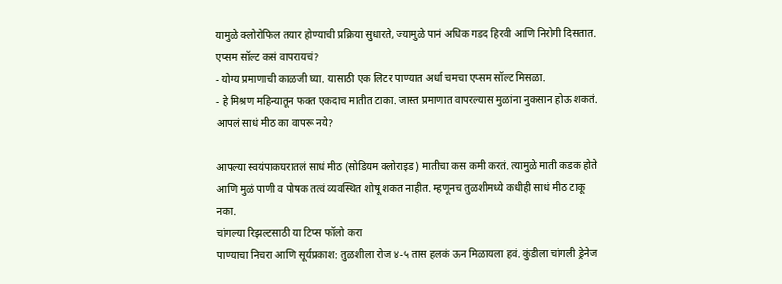यामुळे क्लोरोफिल तयार होण्याची प्रक्रिया सुधारते, ज्यामुळे पानं अधिक गडद हिरवी आणि निरोगी दिसतात.
एप्सम सॉल्ट कसं वापरायचं?
- योग्य प्रमाणाची काळजी घ्या. यासाठी एक लिटर पाण्यात अर्धा चमचा एप्सम सॉल्ट मिसळा.
- हे मिश्रण महिन्यातून फक्त एकदाच मातीत टाका. जास्त प्रमाणात वापरल्यास मुळांना नुकसान होऊ शकतं.
आपलं साधं मीठ का वापरू नये?

आपल्या स्वयंपाकघरातलं साधं मीठ (सोडियम क्लोराइड) मातीचा कस कमी करतं. त्यामुळे माती कडक होते आणि मुळं पाणी व पोषक तत्वं व्यवस्थित शोषू शकत नाहीत. म्हणूनच तुळशीमध्ये कधीही साधं मीठ टाकू नका.
चांगल्या रिझल्टसाठी या टिप्स फॉलो करा
पाण्याचा निचरा आणि सूर्यप्रकाश: तुळशीला रोज ४-५ तास हलकं ऊन मिळायला हवं. कुंडीला चांगली ड्रेनेज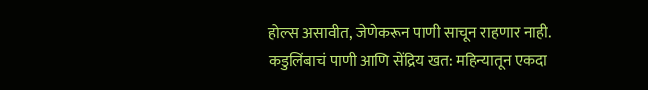होल्स असावीत, जेणेकरून पाणी साचून राहणार नाही.
कडुलिंबाचं पाणी आणि सेंद्रिय खत: महिन्यातून एकदा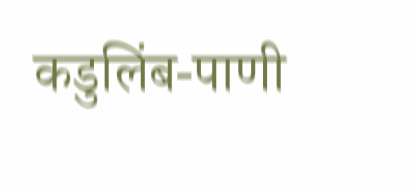कडुलिंब-पाणी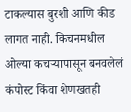टाकल्यास बुरशी आणि कीड लागत नाही. किचनमधील ओल्या कचऱ्यापासून बनवलेलं कंपोस्ट किंवा शेणखतही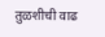तुळशीची वाढ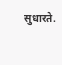सुधारते.